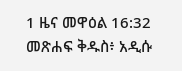1 ዜና መዋዕል 16:32 መጽሐፍ ቅዱስ፥ አዲሱ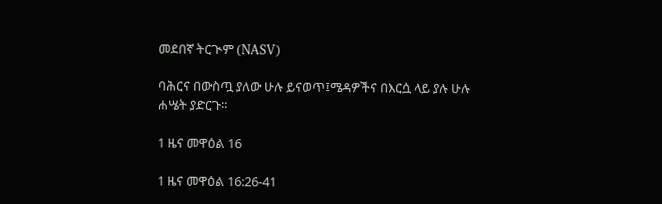መደበኛ ትርጒም (NASV)

ባሕርና በውስጧ ያለው ሁሉ ይናወጥ፤ሜዳዎችና በእርሷ ላይ ያሉ ሁሉ ሐሤት ያድርጉ።

1 ዜና መዋዕል 16

1 ዜና መዋዕል 16:26-41